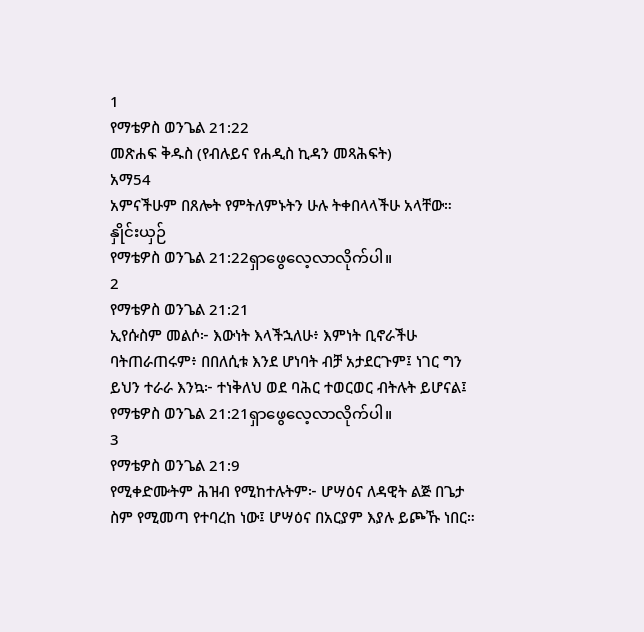1
የማቴዎስ ወንጌል 21:22
መጽሐፍ ቅዱስ (የብሉይና የሐዲስ ኪዳን መጻሕፍት)
አማ54
አምናችሁም በጸሎት የምትለምኑትን ሁሉ ትቀበላላችሁ አላቸው።
နှိုင်းယှဉ်
የማቴዎስ ወንጌል 21:22ရှာဖွေလေ့လာလိုက်ပါ။
2
የማቴዎስ ወንጌል 21:21
ኢየሱስም መልሶ፦ እውነት እላችኋለሁ፥ እምነት ቢኖራችሁ ባትጠራጠሩም፥ በበለሲቱ እንደ ሆነባት ብቻ አታደርጉም፤ ነገር ግን ይህን ተራራ እንኳ፦ ተነቅለህ ወደ ባሕር ተወርወር ብትሉት ይሆናል፤
የማቴዎስ ወንጌል 21:21ရှာဖွေလေ့လာလိုက်ပါ။
3
የማቴዎስ ወንጌል 21:9
የሚቀድሙትም ሕዝብ የሚከተሉትም፦ ሆሣዕና ለዳዊት ልጅ በጌታ ስም የሚመጣ የተባረከ ነው፤ ሆሣዕና በአርያም እያሉ ይጮኹ ነበር።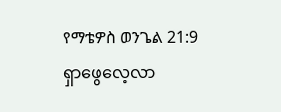የማቴዎስ ወንጌል 21:9ရှာဖွေလေ့လာ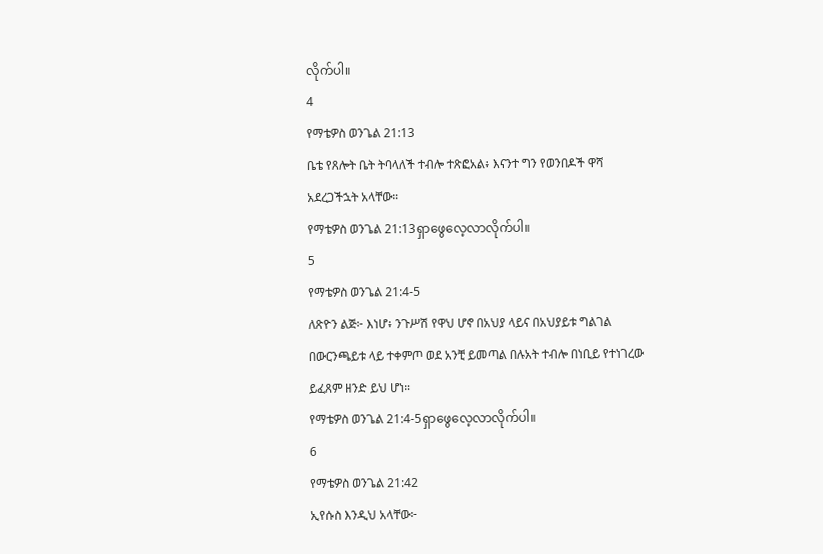လိုက်ပါ။
4
የማቴዎስ ወንጌል 21:13
ቤቴ የጸሎት ቤት ትባላለች ተብሎ ተጽፎአል፥ እናንተ ግን የወንበዶች ዋሻ አደረጋችኋት አላቸው።
የማቴዎስ ወንጌል 21:13ရှာဖွေလေ့လာလိုက်ပါ။
5
የማቴዎስ ወንጌል 21:4-5
ለጽዮን ልጅ፦ እነሆ፥ ንጉሥሽ የዋህ ሆኖ በአህያ ላይና በአህያይቱ ግልገል በውርንጫይቱ ላይ ተቀምጦ ወደ አንቺ ይመጣል በሉአት ተብሎ በነቢይ የተነገረው ይፈጸም ዘንድ ይህ ሆነ።
የማቴዎስ ወንጌል 21:4-5ရှာဖွေလေ့လာလိုက်ပါ။
6
የማቴዎስ ወንጌል 21:42
ኢየሱስ እንዲህ አላቸው፦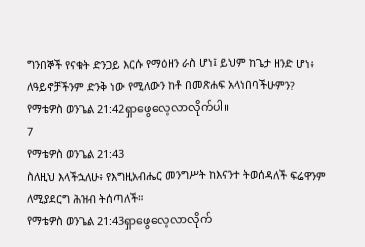ግንበኞች የናቁት ድንጋይ እርሱ የማዕዘን ራስ ሆነ፤ ይህም ከጌታ ዘንድ ሆነ፥ ለዓይኖቻችንም ድንቅ ነው የሚለውን ከቶ በመጽሐፍ አላነበባችሁምን?
የማቴዎስ ወንጌል 21:42ရှာဖွေလေ့လာလိုက်ပါ။
7
የማቴዎስ ወንጌል 21:43
ስለዚህ እላችኋለሁ፥ የእግዚአብሔር መንግሥት ከእናንተ ትወሰዳለች ፍሬዋንም ለሚያደርግ ሕዝብ ትሰጣለች።
የማቴዎስ ወንጌል 21:43ရှာဖွေလေ့လာလိုက်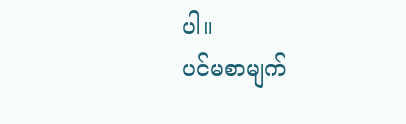ပါ။
ပင်မစာမျက်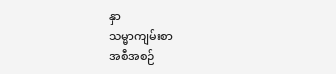နှာ
သမ္မာကျမ်းစာ
အစီအစဉ်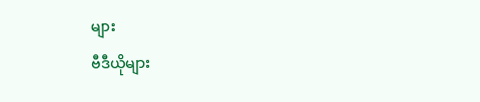များ
ဗီဒီယိုများ